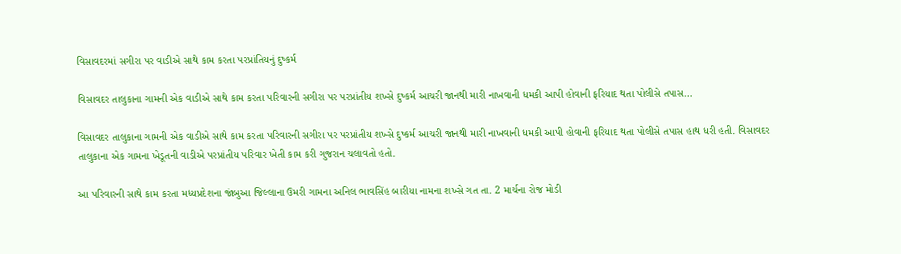વિસાવદરમાં સગીરા પર વાડીએ સાથે કામ કરતા પરપ્રાંતિયનું દુષ્કર્મ

વિસાવદર તાલુકાના ગામની એક વાડીએ સાથે કામ કરતા પરિવારની સગીરા પર પરપ્રાંતીય શખ્સે દુષ્કર્મ આચરી જાનથી મારી નાખવાની ધમકી આપી હોવાની ફરિયાદ થતા પોલીસે તપાસ…

વિસાવદર તાલુકાના ગામની એક વાડીએ સાથે કામ કરતા પરિવારની સગીરા પર પરપ્રાંતીય શખ્સે દુષ્કર્મ આચરી જાનથી મારી નાખવાની ધમકી આપી હોવાની ફરિયાદ થતા પોલીસે તપાસ હાથ ધરી હતી. વિસાવદર તાલુકાના એક ગામના ખેડૂતની વાડીએ પરપ્રાંતીય પરિવાર ખેતી કામ કરી ગુજરાન ચલાવતો હતો.

આ પરિવારની સાથે કામ કરતા મધ્યપ્રદેશના જાંબુઆ જિલ્લાના ઉમરી ગામના અનિલ ભાવસિંહ બારીયા નામના શખ્સે ગત તા. 2 માર્ચના રોજ મોડી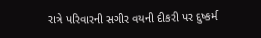રાત્રે પરિવારની સગીર વયની દીકરી પર દુષ્કર્મ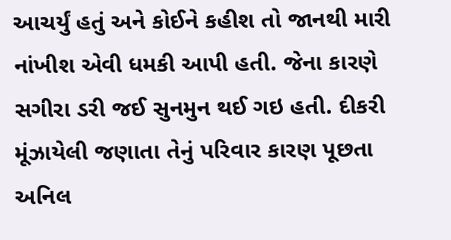આચર્યું હતું અને કોઈને કહીશ તો જાનથી મારી નાંખીશ એવી ધમકી આપી હતી. જેના કારણે સગીરા ડરી જઈ સુનમુન થઈ ગઇ હતી. દીકરી મૂંઝાયેલી જણાતા તેનું પરિવાર કારણ પૂછતા અનિલ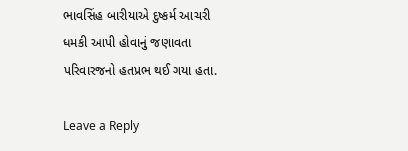ભાવસિંહ બારીયાએ દુષ્કર્મ આચરી ધમકી આપી હોવાનું જણાવતા પરિવારજનો હતપ્રભ થઈ ગયા હતા.

Leave a Reply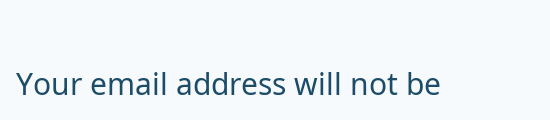Your email address will not be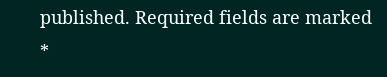published. Required fields are marked *